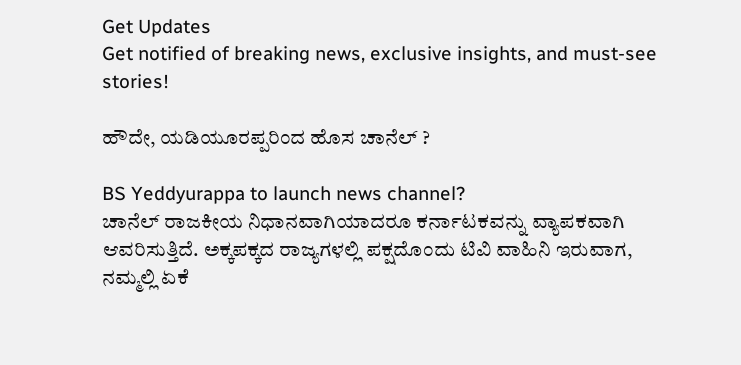Get Updates
Get notified of breaking news, exclusive insights, and must-see stories!

ಹೌದೇ, ಯಡಿಯೂರಪ್ಪರಿಂದ ಹೊಸ ಚಾನೆಲ್ ?

BS Yeddyurappa to launch news channel?
ಚಾನೆಲ್ ರಾಜಕೀಯ ನಿಧಾನವಾಗಿಯಾದರೂ ಕರ್ನಾಟಕವನ್ನು ವ್ಯಾಪಕವಾಗಿ ಆವರಿಸುತ್ತಿದೆ. ಅಕ್ಕಪಕ್ಕದ ರಾಜ್ಯಗಳಲ್ಲಿ ಪಕ್ಷದೊಂದು ಟಿವಿ ವಾಹಿನಿ ಇರುವಾಗ, ನಮ್ಮಲ್ಲಿ ಏಕೆ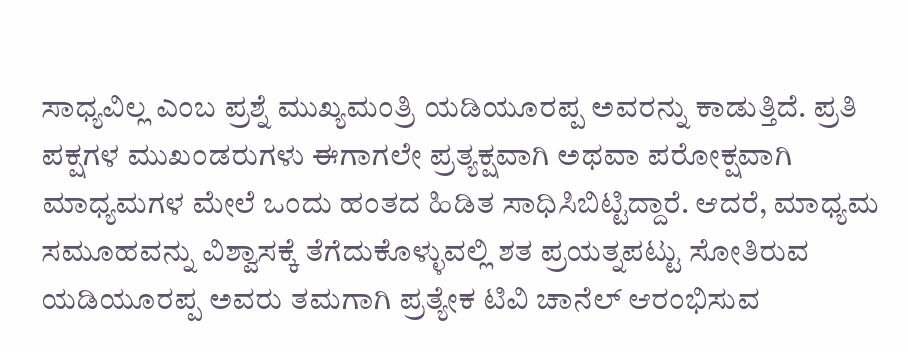ಸಾಧ್ಯವಿಲ್ಲ ಎಂಬ ಪ್ರಶ್ನೆ ಮುಖ್ಯಮಂತ್ರಿ ಯಡಿಯೂರಪ್ಪ ಅವರನ್ನು ಕಾಡುತ್ತಿದೆ. ಪ್ರತಿ ಪಕ್ಷಗಳ ಮುಖಂಡರುಗಳು ಈಗಾಗಲೇ ಪ್ರತ್ಯಕ್ಷವಾಗಿ ಅಥವಾ ಪರೋಕ್ಷವಾಗಿ ಮಾಧ್ಯಮಗಳ ಮೇಲೆ ಒಂದು ಹಂತದ ಹಿಡಿತ ಸಾಧಿಸಿಬಿಟ್ಟಿದ್ದಾರೆ. ಆದರೆ, ಮಾಧ್ಯಮ ಸಮೂಹವನ್ನು ವಿಶ್ವಾಸಕ್ಕೆ ತೆಗೆದುಕೊಳ್ಳುವಲ್ಲಿ ಶತ ಪ್ರಯತ್ನಪಟ್ಟು ಸೋತಿರುವ ಯಡಿಯೂರಪ್ಪ ಅವರು ತಮಗಾಗಿ ಪ್ರತ್ಯೇಕ ಟಿವಿ ಚಾನೆಲ್ ಆರಂಭಿಸುವ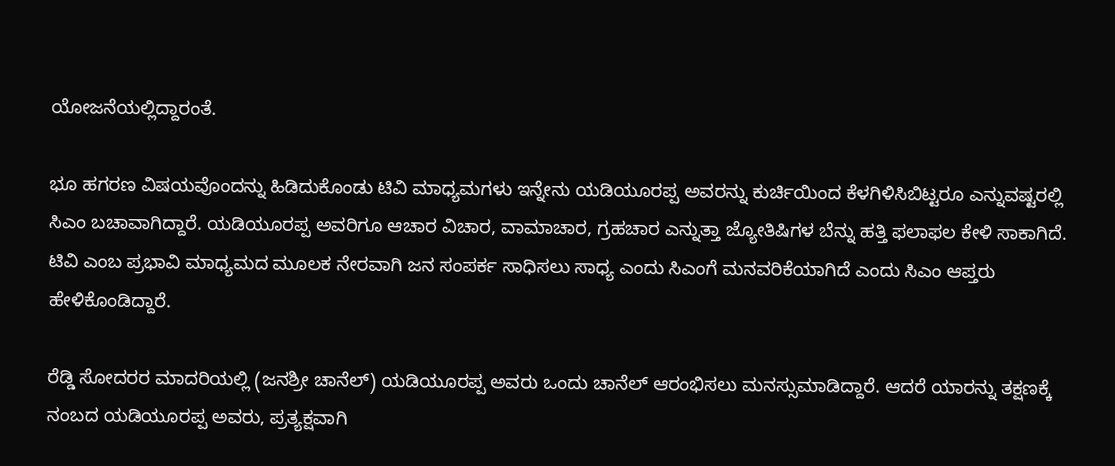ಯೋಜನೆಯಲ್ಲಿದ್ದಾರಂತೆ.

ಭೂ ಹಗರಣ ವಿಷಯವೊಂದನ್ನು ಹಿಡಿದುಕೊಂಡು ಟಿವಿ ಮಾಧ್ಯಮಗಳು ಇನ್ನೇನು ಯಡಿಯೂರಪ್ಪ ಅವರನ್ನು ಕುರ್ಚಿಯಿಂದ ಕೆಳಗಿಳಿಸಿಬಿಟ್ಟರೂ ಎನ್ನುವಷ್ಟರಲ್ಲಿ ಸಿಎಂ ಬಚಾವಾಗಿದ್ದಾರೆ. ಯಡಿಯೂರಪ್ಪ ಅವರಿಗೂ ಆಚಾರ ವಿಚಾರ, ವಾಮಾಚಾರ, ಗ್ರಹಚಾರ ಎನ್ನುತ್ತಾ ಜ್ಯೋತಿಷಿಗಳ ಬೆನ್ನು ಹತ್ತಿ ಫಲಾಫಲ ಕೇಳಿ ಸಾಕಾಗಿದೆ. ಟಿವಿ ಎಂಬ ಪ್ರಭಾವಿ ಮಾಧ್ಯಮದ ಮೂಲಕ ನೇರವಾಗಿ ಜನ ಸಂಪರ್ಕ ಸಾಧಿಸಲು ಸಾಧ್ಯ ಎಂದು ಸಿಎಂಗೆ ಮನವರಿಕೆಯಾಗಿದೆ ಎಂದು ಸಿಎಂ ಆಪ್ತರು ಹೇಳಿಕೊಂಡಿದ್ದಾರೆ.

ರೆಡ್ಡಿ ಸೋದರರ ಮಾದರಿಯಲ್ಲಿ (ಜನಶ್ರೀ ಚಾನೆಲ್) ಯಡಿಯೂರಪ್ಪ ಅವರು ಒಂದು ಚಾನೆಲ್ ಆರಂಭಿಸಲು ಮನಸ್ಸುಮಾಡಿದ್ದಾರೆ. ಆದರೆ ಯಾರನ್ನು ತಕ್ಷಣಕ್ಕೆ ನಂಬದ ಯಡಿಯೂರಪ್ಪ ಅವರು, ಪ್ರತ್ಯಕ್ಷವಾಗಿ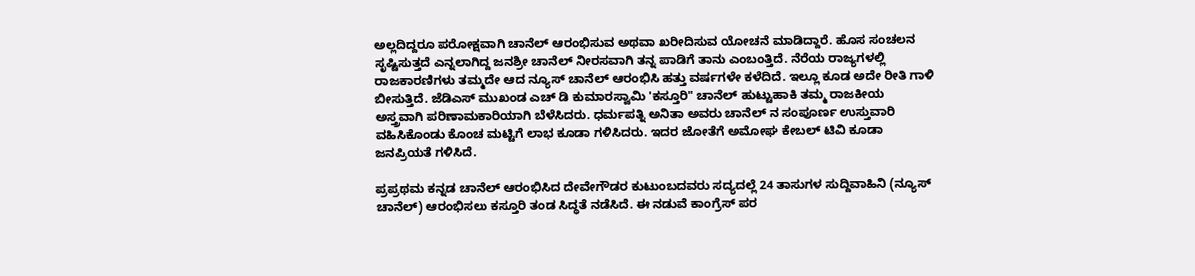ಅಲ್ಲದಿದ್ದರೂ ಪರೋಕ್ಷವಾಗಿ ಚಾನೆಲ್ ಆರಂಭಿಸುವ ಅಥವಾ ಖರೀದಿಸುವ ಯೋಚನೆ ಮಾಡಿದ್ದಾರೆ. ಹೊಸ ಸಂಚಲನ ಸೃಷ್ಟಿಸುತ್ತದೆ ಎನ್ನಲಾಗಿದ್ದ ಜನಶ್ರೀ ಚಾನೆಲ್ ನೀರಸವಾಗಿ ತನ್ನ ಪಾಡಿಗೆ ತಾನು ಎಂಬಂತ್ತಿದೆ. ನೆರೆಯ ರಾಜ್ಯಗಳಲ್ಲಿ ರಾಜಕಾರಣಿಗಳು ತಮ್ಮದೇ ಆದ ನ್ಯೂಸ್ ಚಾನೆಲ್ ಆರಂಭಿಸಿ ಹತ್ತು ವರ್ಷಗಳೇ ಕಳೆದಿದೆ. ಇಲ್ಲೂ ಕೂಡ ಅದೇ ರೀತಿ ಗಾಳಿ ಬೀಸುತ್ತಿದೆ. ಜೆಡಿಎಸ್ ಮುಖಂಡ ಎಚ್ ಡಿ ಕುಮಾರಸ್ವಾಮಿ 'ಕಸ್ತೂರಿ" ಚಾನೆಲ್ ಹುಟ್ಟುಹಾಕಿ ತಮ್ಮ ರಾಜಕೀಯ ಅಸ್ತ್ರವಾಗಿ ಪರಿಣಾಮಕಾರಿಯಾಗಿ ಬೆಳೆಸಿದರು. ಧರ್ಮಪತ್ನಿ ಅನಿತಾ ಅವರು ಚಾನೆಲ್ ನ ಸಂಪೂರ್ಣ ಉಸ್ತುವಾರಿ ವಹಿಸಿಕೊಂಡು ಕೊಂಚ ಮಟ್ಟಿಗೆ ಲಾಭ ಕೂಡಾ ಗಳಿಸಿದರು. ಇದರ ಜೋತೆಗೆ ಅಮೋಘ ಕೇಬಲ್ ಟಿವಿ ಕೂಡಾ ಜನಪ್ರಿಯತೆ ಗಳಿಸಿದೆ.

ಪ್ರಪ್ರಥಮ ಕನ್ನಡ ಚಾನೆಲ್ ಆರಂಭಿಸಿದ ದೇವೇಗೌಡರ ಕುಟುಂಬದವರು ಸದ್ಯದಲ್ಲೆ 24 ತಾಸುಗಳ ಸುದ್ದಿವಾಹಿನಿ (ನ್ಯೂಸ್ ಚಾನೆಲ್) ಆರಂಭಿಸಲು ಕಸ್ತೂರಿ ತಂಡ ಸಿದ್ಧತೆ ನಡೆಸಿದೆ. ಈ ನಡುವೆ ಕಾಂಗ್ರೆಸ್ ಪರ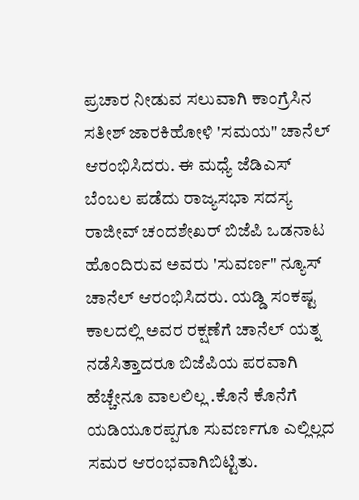ಪ್ರಚಾರ ನೀಡುವ ಸಲುವಾಗಿ ಕಾಂಗ್ರೆಸಿನ ಸತೀಶ್ ಜಾರಕಿಹೋಳಿ 'ಸಮಯ" ಚಾನೆಲ್ ಆರಂಭಿಸಿದರು. ಈ ಮಧ್ಯೆ ಜೆಡಿಎಸ್ ಬೆಂಬಲ ಪಡೆದು ರಾಜ್ಯಸಭಾ ಸದಸ್ಯ ರಾಜೀವ್ ಚಂದಶೇಖರ್ ಬಿಜೆಪಿ ಒಡನಾಟ ಹೊಂದಿರುವ ಅವರು 'ಸುವರ್ಣ" ನ್ಯೂಸ್ ಚಾನೆಲ್ ಆರಂಭಿಸಿದರು. ಯಡ್ಡಿ ಸಂಕಷ್ಟ ಕಾಲದಲ್ಲಿ ಅವರ ರಕ್ಷಣೆಗೆ ಚಾನೆಲ್ ಯತ್ನ ನಡೆಸಿತ್ತಾದರೂ ಬಿಜೆಪಿಯ ಪರವಾಗಿ ಹೆಚ್ಚೇನೂ ವಾಲಲಿಲ್ಲ .ಕೊನೆ ಕೊನೆಗೆ ಯಡಿಯೂರಪ್ಪಗೂ ಸುವರ್ಣಗೂ ಎಲ್ಲಿಲ್ಲದ ಸಮರ ಆರಂಭವಾಗಿಬಿಟ್ಟಿತು.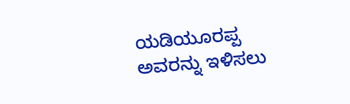ಯಡಿಯೂರಪ್ಪ ಅವರನ್ನು ಇಳಿಸಲು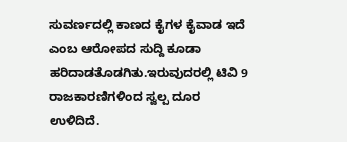ಸುವರ್ಣದಲ್ಲಿ ಕಾಣದ ಕೈಗಳ ಕೈವಾಡ ಇದೆ ಎಂಬ ಆರೋಪದ ಸುದ್ದಿ ಕೂಡಾ ಹರಿದಾಡತೊಡಗಿತು.ಇರುವುದರಲ್ಲಿ ಟಿವಿ 9 ರಾಜಕಾರಣಿಗಳಿಂದ ಸ್ವಲ್ಪ ದೂರ ಉಳಿದಿದೆ.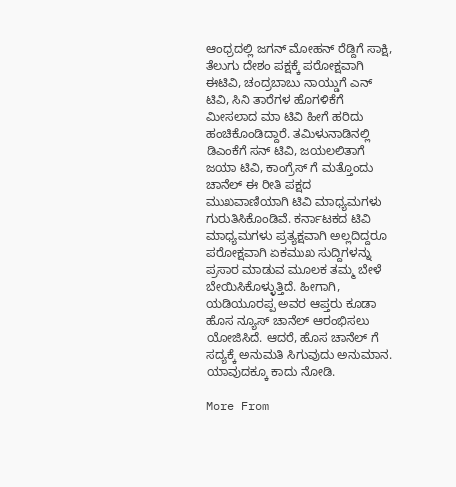ಆಂಧ್ರದಲ್ಲಿ ಜಗನ್ ಮೋಹನ್ ರೆಡ್ದಿಗೆ ಸಾಕ್ಷಿ, ತೆಲುಗು ದೇಶಂ ಪಕ್ಷಕ್ಕೆ ಪರೋಕ್ಷವಾಗಿ ಈಟಿವಿ, ಚಂದ್ರಬಾಬು ನಾಯ್ಡುಗೆ ಎನ್ ಟಿವಿ, ಸಿನಿ ತಾರೆಗಳ ಹೊಗಳಿಕೆಗೆ ಮೀಸಲಾದ ಮಾ ಟಿವಿ ಹೀಗೆ ಹರಿದು ಹಂಚಿಕೊಂಡಿದ್ದಾರೆ. ತಮಿಳುನಾಡಿನಲ್ಲಿ ಡಿಎಂಕೆಗೆ ಸನ್ ಟಿವಿ, ಜಯಲಲಿತಾಗೆ ಜಯಾ ಟಿವಿ, ಕಾಂಗ್ರೆಸ್ ಗೆ ಮತ್ತೊಂದು ಚಾನೆಲ್ ಈ ರೀತಿ ಪಕ್ಷದ ಮುಖವಾಣಿಯಾಗಿ ಟಿವಿ ಮಾಧ್ಯಮಗಳು ಗುರುತಿಸಿಕೊಂಡಿವೆ. ಕರ್ನಾಟಕದ ಟಿವಿ ಮಾಧ್ಯಮಗಳು ಪ್ರತ್ಯಕ್ಷವಾಗಿ ಅಲ್ಲದಿದ್ದರೂ ಪರೋಕ್ಷವಾಗಿ ಏಕಮುಖ ಸುದ್ದಿಗಳನ್ನು ಪ್ರಸಾರ ಮಾಡುವ ಮೂಲಕ ತಮ್ಮ ಬೇಳೆ ಬೇಯಿಸಿಕೊಳ್ಳುತ್ತಿದೆ. ಹೀಗಾಗಿ, ಯಡಿಯೂರಪ್ಪ ಅವರ ಆಪ್ತರು ಕೂಡಾ ಹೊಸ ನ್ಯೂಸ್ ಚಾನೆಲ್ ಆರಂಭಿಸಲು ಯೋಜಿಸಿದೆ. ಆದರೆ, ಹೊಸ ಚಾನೆಲ್ ಗೆ ಸದ್ಯಕ್ಕೆ ಅನುಮತಿ ಸಿಗುವುದು ಅನುಮಾನ. ಯಾವುದಕ್ಕೂ ಕಾದು ನೋಡಿ.

More From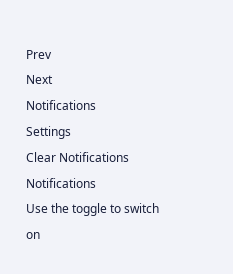Prev
Next
Notifications
Settings
Clear Notifications
Notifications
Use the toggle to switch on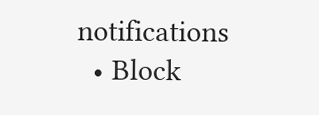notifications
  • Block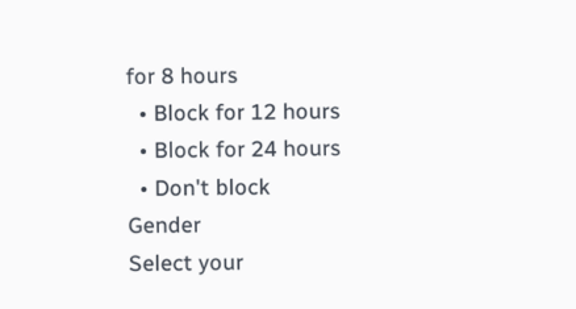for 8 hours
  • Block for 12 hours
  • Block for 24 hours
  • Don't block
Gender
Select your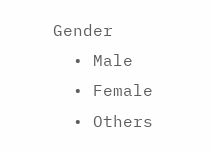Gender
  • Male
  • Female
  • Others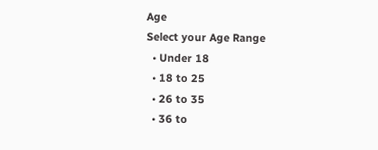Age
Select your Age Range
  • Under 18
  • 18 to 25
  • 26 to 35
  • 36 to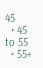45
  • 45 to 55
  • 55+